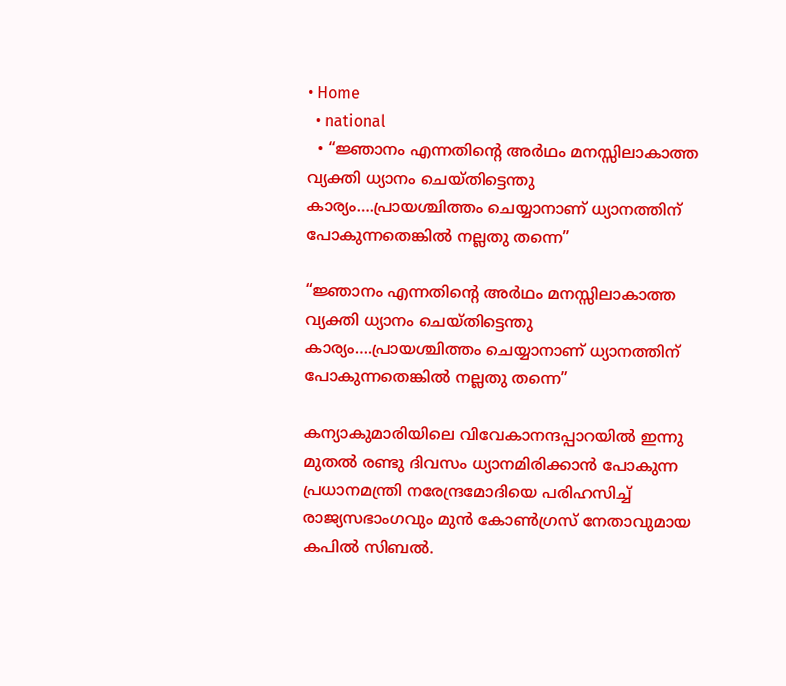• Home
  • national
  • “ജ്ഞാനം എന്നതിന്റെ അര്‍ഥം മനസ്സിലാകാത്ത വ്യക്തി ധ്യാനം ചെയ്തിട്ടെന്തു കാര്യം….പ്രായശ്ചിത്തം ചെയ്യാനാണ് ധ്യാനത്തിന് പോകുന്നതെങ്കില്‍ നല്ലതു തന്നെ”

“ജ്ഞാനം എന്നതിന്റെ അര്‍ഥം മനസ്സിലാകാത്ത വ്യക്തി ധ്യാനം ചെയ്തിട്ടെന്തു കാര്യം….പ്രായശ്ചിത്തം ചെയ്യാനാണ് ധ്യാനത്തിന് പോകുന്നതെങ്കില്‍ നല്ലതു തന്നെ”

കന്യാകുമാരിയിലെ വിവേകാനന്ദപ്പാറയില്‍ ഇന്നു മുതല്‍ രണ്ടു ദിവസം ധ്യാനമിരിക്കാന്‍ പോകുന്ന പ്രധാനമന്ത്രി നരേന്ദ്രമോദിയെ പരിഹസിച്ച് രാജ്യസഭാംഗവും മുന്‍ കോണ്‍ഗ്രസ് നേതാവുമായ കപില്‍ സിബല്‍.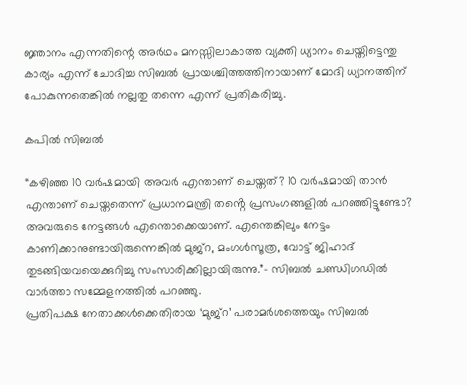ജ്ഞാനം എന്നതിന്റെ അര്‍ഥം മനസ്സിലാകാത്ത വ്യക്തി ധ്യാനം ചെയ്തിട്ടെന്തു കാര്യം എന്ന് ചോദിച്ച സിബല്‍ പ്രായശ്ചിത്തത്തിനായാണ് മോദി ധ്യാനത്തിന് പോകുന്നതെങ്കില്‍ നല്ലതു തന്നെ എന്ന് പ്രതികരിച്ചു.

കപില്‍ സിബല്‍

“കഴിഞ്ഞ 10 വർഷമായി അവർ എന്താണ് ചെയ്തത്? 10 വർഷമായി താൻ എന്താണ് ചെയ്തതെന്ന് പ്രധാനമന്ത്രി തൻ്റെ പ്രസംഗങ്ങളിൽ പറഞ്ഞിട്ടുണ്ടോ? അവരുടെ നേട്ടങ്ങൾ എന്തൊക്കെയാണ്. എന്തെങ്കിലും നേട്ടം കാണിക്കാനുണ്ടായിരുന്നെങ്കിൽ മുജ്‌റ, മംഗൾസൂത്ര, വോട്ട് ജിഹാദ് തുടങ്ങിയവയെക്കുറിച്ചു സംസാരിക്കില്ലായിരുന്നു.”– സിബൽ ചണ്ഡിഗഡിൽ വാർത്താ സമ്മേളനത്തിൽ പറഞ്ഞു.
പ്രതിപക്ഷ നേതാക്കൾക്കെതിരായ ‘മുജ്‌റ’ പരാമർശത്തെയും സിബൽ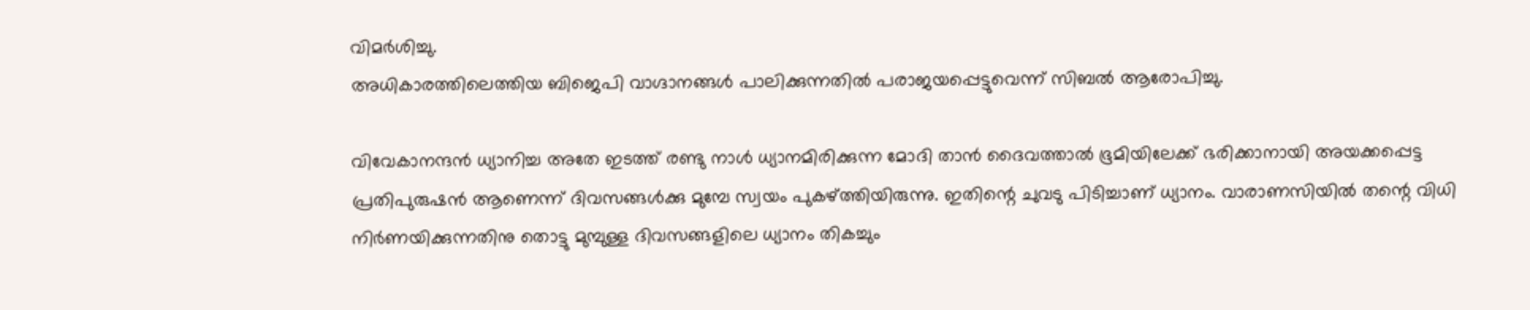വിമർശിച്ചു.
അധികാരത്തിലെത്തിയ ബിജെപി വാഗ്ദാനങ്ങൾ പാലിക്കുന്നതിൽ പരാജയപ്പെട്ടുവെന്ന് സിബൽ ആരോപിച്ചു.

വിവേകാനന്ദന്‍ ധ്യാനിച്ച അതേ ഇടത്ത് രണ്ടു നാള്‍ ധ്യാനമിരിക്കുന്ന മോദി താന്‍ ദൈവത്താല്‍ ഭൂമിയിലേക്ക് ഭരിക്കാനായി അയക്കപ്പെട്ട പ്രതിപുരുഷന്‍ ആണെന്ന് ദിവസങ്ങള്‍ക്കു മുമ്പേ സ്വയം പുകഴ്ത്തിയിരുന്നു. ഇതിന്റെ ചുവടു പിടിച്ചാണ് ധ്യാനം. വാരാണസിയില്‍ തന്റെ വിധി നിര്‍ണയിക്കുന്നതിനു തൊട്ടു മുമ്പുള്ള ദിവസങ്ങളിലെ ധ്യാനം തികച്ചും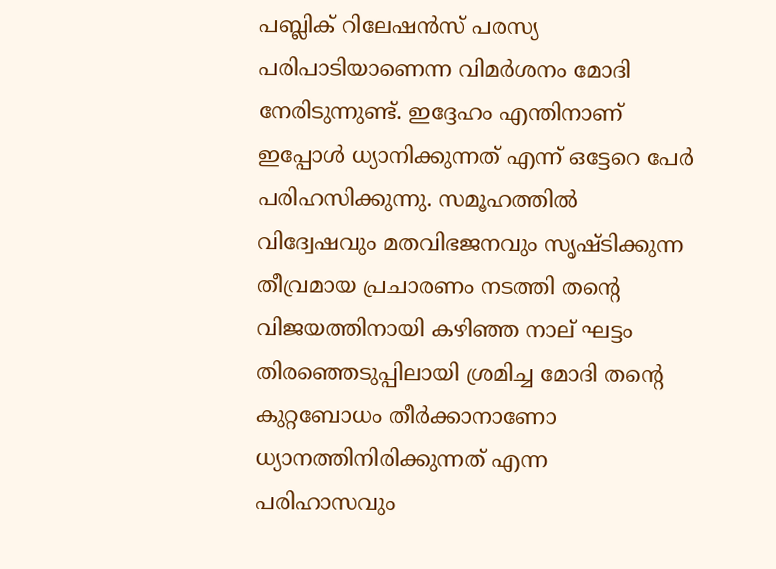പബ്ലിക് റിലേഷന്‍സ് പരസ്യ പരിപാടിയാണെന്ന വിമര്‍ശനം മോദി നേരിടുന്നുണ്ട്. ഇദ്ദേഹം എന്തിനാണ് ഇപ്പോള്‍ ധ്യാനിക്കുന്നത് എന്ന് ഒട്ടേറെ പേര്‍ പരിഹസിക്കുന്നു. സമൂഹത്തില്‍ വിദ്വേഷവും മതവിഭജനവും സൃഷ്ടിക്കുന്ന തീവ്രമായ പ്രചാരണം നടത്തി തന്റെ വിജയത്തിനായി കഴിഞ്ഞ നാല് ഘട്ടം തിരഞ്ഞെടുപ്പിലായി ശ്രമിച്ച മോദി തന്റെ കുറ്റബോധം തീര്‍ക്കാനാണോ ധ്യാനത്തിനിരിക്കുന്നത് എന്ന പരിഹാസവും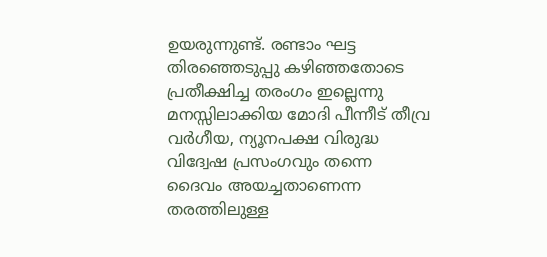ഉയരുന്നുണ്ട്. രണ്ടാം ഘട്ട തിരഞ്ഞെടുപ്പു കഴിഞ്ഞതോടെ പ്രതീക്ഷിച്ച തരംഗം ഇല്ലെന്നു മനസ്സിലാക്കിയ മോദി പീന്നീട് തീവ്ര വര്‍ഗീയ, ന്യൂനപക്ഷ വിരുദ്ധ വിദ്വേഷ പ്രസംഗവും തന്നെ ദൈവം അയച്ചതാണെന്ന തരത്തിലുള്ള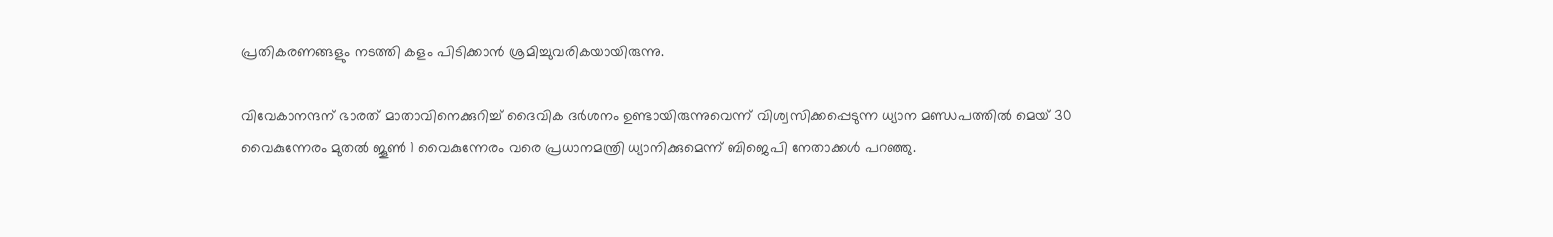പ്രതികരണങ്ങളും നടത്തി കളം പിടിക്കാന്‍ ശ്രമിച്ചുവരികയായിരുന്നു.

വിവേകാനന്ദന് ഭാരത് മാതാവിനെക്കുറിച്ച് ദൈവിക ദർശനം ഉണ്ടായിരുന്നുവെന്ന് വിശ്വസിക്കപ്പെടുന്ന ധ്യാന മണ്ഡപത്തിൽ മെയ് 30 വൈകുന്നേരം മുതൽ ജൂൺ 1 വൈകുന്നേരം വരെ പ്രധാനമന്ത്രി ധ്യാനിക്കുമെന്ന് ബിജെപി നേതാക്കൾ പറഞ്ഞു.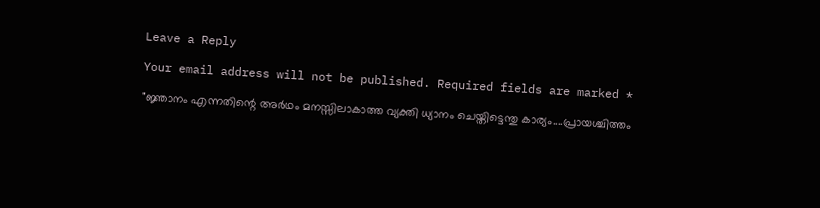Leave a Reply

Your email address will not be published. Required fields are marked *

"ജ്ഞാനം എന്നതിന്റെ അര്‍ഥം മനസ്സിലാകാത്ത വ്യക്തി ധ്യാനം ചെയ്തിട്ടെന്തു കാര്യം....പ്രായശ്ചിത്തം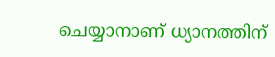ചെയ്യാനാണ് ധ്യാനത്തിന്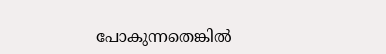പോകുന്നതെങ്കില്‍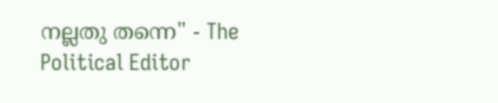നല്ലതു തന്നെ" - The Political Editor